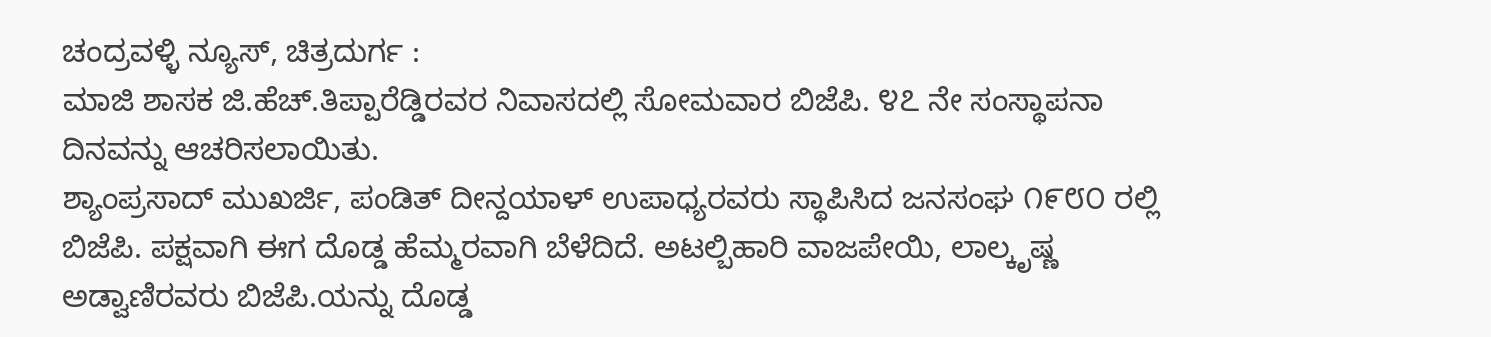ಚಂದ್ರವಳ್ಳಿ ನ್ಯೂಸ್, ಚಿತ್ರದುರ್ಗ :
ಮಾಜಿ ಶಾಸಕ ಜಿ.ಹೆಚ್.ತಿಪ್ಪಾರೆಡ್ಡಿರವರ ನಿವಾಸದಲ್ಲಿ ಸೋಮವಾರ ಬಿಜೆಪಿ. ೪೭ ನೇ ಸಂಸ್ಥಾಪನಾ ದಿನವನ್ನು ಆಚರಿಸಲಾಯಿತು.
ಶ್ಯಾಂಪ್ರಸಾದ್ ಮುಖರ್ಜಿ, ಪಂಡಿತ್ ದೀನ್ದಯಾಳ್ ಉಪಾಧ್ಯರವರು ಸ್ಥಾಪಿಸಿದ ಜನಸಂಘ ೧೯೮೦ ರಲ್ಲಿ ಬಿಜೆಪಿ. ಪಕ್ಷವಾಗಿ ಈಗ ದೊಡ್ಡ ಹೆಮ್ಮರವಾಗಿ ಬೆಳೆದಿದೆ. ಅಟಲ್ಬಿಹಾರಿ ವಾಜಪೇಯಿ, ಲಾಲ್ಕೃಷ್ಣ ಅಡ್ವಾಣಿರವರು ಬಿಜೆಪಿ.ಯನ್ನು ದೊಡ್ಡ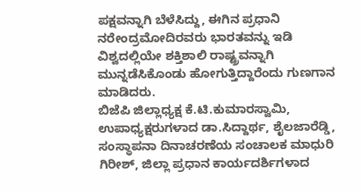ಪಕ್ಷವನ್ನಾಗಿ ಬೆಳೆಸಿದ್ದು, ಈಗಿನ ಪ್ರಧಾನಿ ನರೇಂದ್ರಮೋದಿರವರು ಭಾರತವನ್ನು ಇಡಿ ವಿಶ್ವದಲ್ಲಿಯೇ ಶಕ್ತಿಶಾಲಿ ರಾಷ್ಟ್ರವನ್ನಾಗಿ ಮುನ್ನಡೆಸಿಕೊಂಡು ಹೋಗುತ್ತಿದ್ದಾರೆಂದು ಗುಣಗಾನ ಮಾಡಿದರು.
ಬಿಜೆಪಿ ಜಿಲ್ಲಾಧ್ಯಕ್ಷ ಕೆ.ಟಿ.ಕುಮಾರಸ್ವಾಮಿ, ಉಪಾಧ್ಯಕ್ಷರುಗಳಾದ ಡಾ.ಸಿದ್ದಾರ್ಥ, ಶೈಲಜಾರೆಡ್ಡಿ, ಸಂಸ್ಥಾಪನಾ ದಿನಾಚರಣೆಯ ಸಂಚಾಲಕ ಮಾಧುರಿ ಗಿರೀಶ್, ಜಿಲ್ಲಾ ಪ್ರಧಾನ ಕಾರ್ಯದರ್ಶಿಗಳಾದ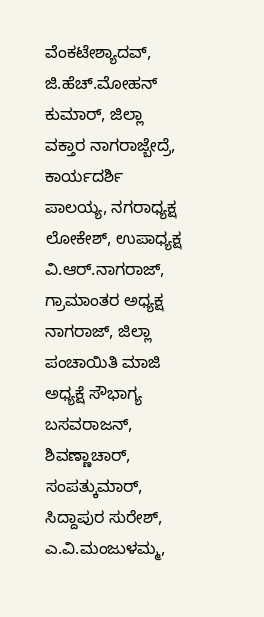ವೆಂಕಟೇಶ್ಯಾದವ್, ಜಿ.ಹೆಚ್.ಮೋಹನ್ ಕುಮಾರ್, ಜಿಲ್ಲಾ ವಕ್ತಾರ ನಾಗರಾಜ್ಬೇದ್ರೆ,
ಕಾರ್ಯದರ್ಶಿ ಪಾಲಯ್ಯ, ನಗರಾಧ್ಯಕ್ಷ ಲೋಕೇಶ್, ಉಪಾಧ್ಯಕ್ಷ ವಿ.ಆರ್.ನಾಗರಾಜ್, ಗ್ರಾಮಾಂತರ ಅಧ್ಯಕ್ಷ ನಾಗರಾಜ್, ಜಿಲ್ಲಾ ಪಂಚಾಯಿತಿ ಮಾಜಿ ಅಧ್ಯಕ್ಷೆ ಸೌಭಾಗ್ಯ ಬಸವರಾಜನ್, ಶಿವಣ್ಣಾಚಾರ್, ಸಂಪತ್ಕುಮಾರ್, ಸಿದ್ದಾಪುರ ಸುರೇಶ್, ಎ.ವಿ.ಮಂಜುಳಮ್ಮ,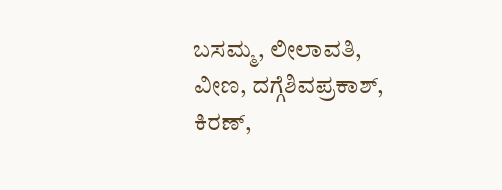ಬಸಮ್ಮ, ಲೀಲಾವತಿ, ವೀಣ, ದಗ್ಗೆಶಿವಪ್ರಕಾಶ್, ಕಿರಣ್,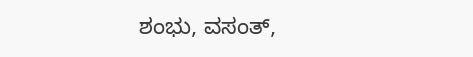ಶಂಭು, ವಸಂತ್,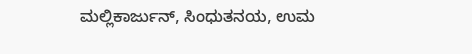ಮಲ್ಲಿಕಾರ್ಜುನ್, ಸಿಂಧುತನಯ, ಉಮ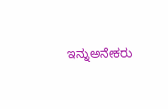ಇನ್ನುಅನೇಕರು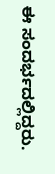ಈ ಸಂದರ್ಭದಲ್ಲಿದ್ದರು.